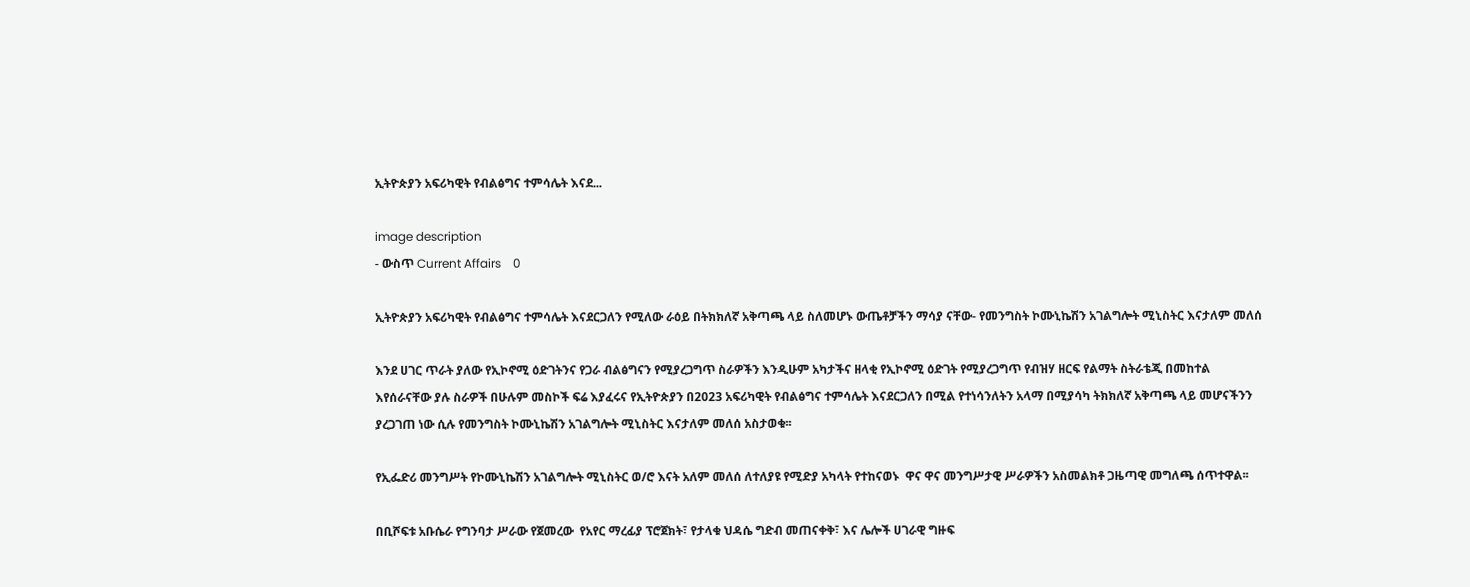ኢትዮጵያን አፍሪካዊት የብልፅግና ተምሳሌት እናደ...

image description
- ውስጥ Current Affairs    0

ኢትዮጵያን አፍሪካዊት የብልፅግና ተምሳሌት እናደርጋለን የሚለው ራዕይ በትክክለኛ አቅጣጫ ላይ ስለመሆኑ ውጤቶቻችን ማሳያ ናቸው- የመንግስት ኮሙኒኬሽን አገልግሎት ሚኒስትር እናታለም መለሰ

እንደ ሀገር ጥራት ያለው የኢኮኖሚ ዕድገትንና የጋራ ብልፅግናን የሚያረጋግጥ ስራዎችን እንዲሁም አካታችና ዘላቂ የኢኮኖሚ ዕድገት የሚያረጋግጥ የብዝሃ ዘርፍ የልማት ስትራቴጂ በመከተል እየሰራናቸው ያሉ ስራዎች በሁሉም መስኮች ፍሬ እያፈሩና የኢትዮጵያን በ2023 አፍሪካዊት የብልፅግና ተምሳሌት እናደርጋለን በሚል የተነሳንለትን አላማ በሚያሳካ ትክክለኛ አቅጣጫ ላይ መሆናችንን ያረጋገጠ ነው ሲሉ የመንግስት ኮሙኒኬሽን አገልግሎት ሚኒስትር እናታለም መለሰ አስታወቁ፡፡

የኢፌድሪ መንግሥት የኮሙኒኬሽን አገልግሎት ሚኒስትር ወ/ሮ እናት አለም መለሰ ለተለያዩ የሚድያ አካላት የተከናወኑ  ዋና ዋና መንግሥታዊ ሥራዎችን አስመልክቶ ጋዜጣዊ መግለጫ ሰጥተዋል፡፡

በቢሾፍቱ አቡሴራ የግንባታ ሥራው የጀመረው  የአየር ማረፊያ ፕሮጀክት፣ የታላቁ ህዳሴ ግድብ መጠናቀቅ፣ እና ሌሎች ሀገራዊ ግዙፍ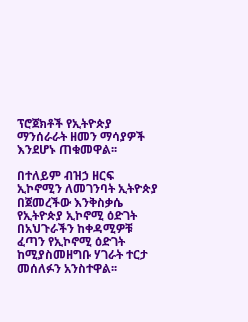ፕሮጀክቶች የኢትዮጵያ ማንሰራራት ዘመን ማሳያዎች እንደሆኑ ጠቁመዋል፡፡

በተለይም ብዝኃ ዘርፍ ኢኮኖሚን ለመገንባት ኢትዮጵያ በጀመረችው እንቅስቃሴ የኢትዮጵያ ኢኮኖሚ ዕድገት በአህጉራችን ከቀዳሚዎቹ ፈጣን የኢኮኖሚ ዕድገት ከሚያስመዘግቡ ሃገራት ተርታ መሰለፉን አንስተዋል፡፡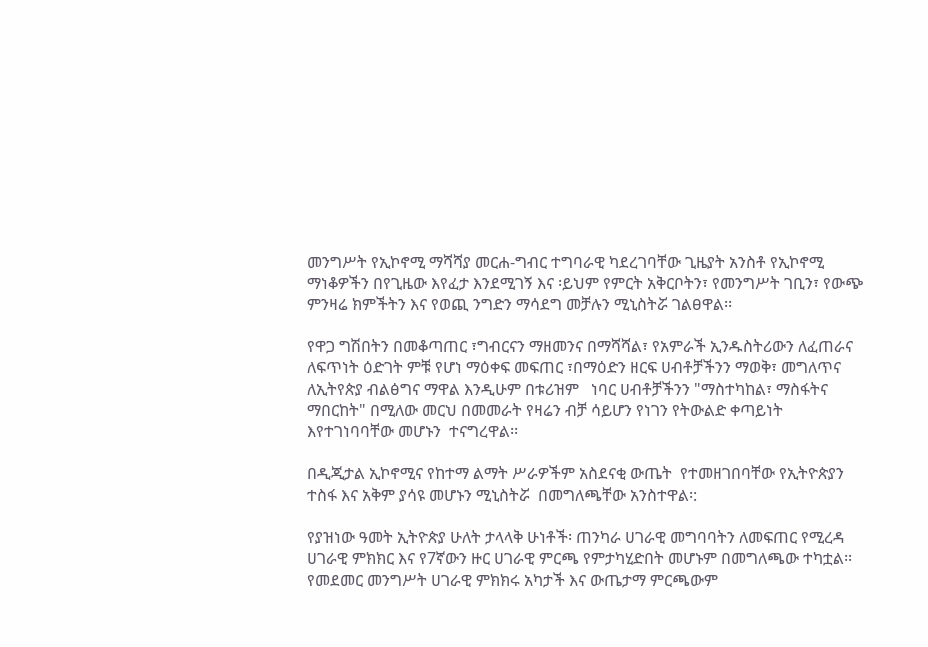መንግሥት የኢኮኖሚ ማሻሻያ መርሐ-ግብር ተግባራዊ ካደረገባቸው ጊዜያት አንስቶ የኢኮኖሚ ማነቆዎችን በየጊዜው እየፈታ እንደሚገኝ እና ፡ይህም የምርት አቅርቦትን፣ የመንግሥት ገቢን፣ የውጭ ምንዛሬ ክምችትን እና የወጪ ንግድን ማሳደግ መቻሉን ሚኒስትሯ ገልፀዋል፡፡

የዋጋ ግሽበትን በመቆጣጠር ፣ግብርናን ማዘመንና በማሻሻል፣ የአምራች ኢንዱስትሪውን ለፈጠራና ለፍጥነት ዕድገት ምቹ የሆነ ማዕቀፍ መፍጠር ፣በማዕድን ዘርፍ ሀብቶቻችንን ማወቅ፣ መግለጥና ለኢትየጵያ ብልፅግና ማዋል እንዲሁም በቱሪዝም   ነባር ሀብቶቻችንን "ማስተካከል፣ ማስፋትና ማበርከት" በሚለው መርህ በመመራት የዛሬን ብቻ ሳይሆን የነገን የትውልድ ቀጣይነት  እየተገነባባቸው መሆኑን  ተናግረዋል፡፡

በዲጂታል ኢኮኖሚና የከተማ ልማት ሥራዎችም አስደናቂ ውጤት  የተመዘገበባቸው የኢትዮጵያን ተስፋ እና አቅም ያሳዩ መሆኑን ሚኒስትሯ  በመግለጫቸው አንስተዋል፡:

የያዝነው ዓመት ኢትዮጵያ ሁለት ታላላቅ ሁነቶች፡ ጠንካራ ሀገራዊ መግባባትን ለመፍጠር የሚረዳ ሀገራዊ ምክክር እና የ7ኛውን ዙር ሀገራዊ ምርጫ የምታካሂድበት መሆኑም በመግለጫው ተካቷል፡፡
የመደመር መንግሥት ሀገራዊ ምክክሩ አካታች እና ውጤታማ ምርጫውም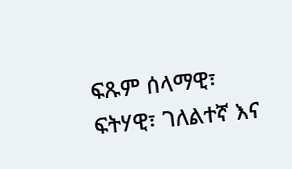ፍጹም ሰላማዊ፣ ፍትሃዊ፣ ገለልተኛ እና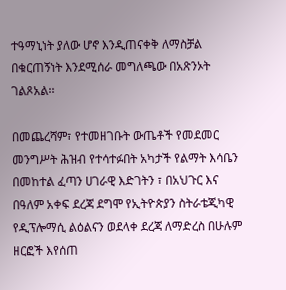ተዓማኒነት ያለው ሆኖ እንዲጠናቀቅ ለማስቻል በቁርጠኝነት እንደሚሰራ መግለጫው በአጽንኦት  ገልጾአል፡፡

በመጨረሻም፣ የተመዘገቡት ውጤቶች የመደመር መንግሥት ሕዝብ የተሳተፉበት አካታች የልማት እሳቤን በመከተል ፈጣን ሀገራዊ እድገትን ፣ በአህጉር እና በዓለም አቀፍ ደረጃ ደግሞ የኢትዮጵያን ስትራቴጂካዊ የዲፕሎማሲ ልዕልናን ወደላቀ ደረጃ ለማድረስ በሁሉም ዘርፎች እየሰጠ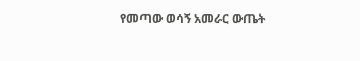የመጣው ወሳኝ አመራር ውጤት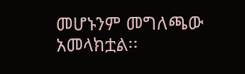መሆኑንም መግለጫው አመላክቷል፡፡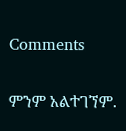Comments

ምንም አልተገኘም.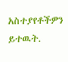አስተያየቶችዎን ይተዉት.